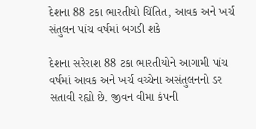દેશના 88 ટકા ભારતીયો ચિંતિત, આવક અને ખર્ચ સંતુલન પાંચ વર્ષમાં બગડી શકે

દેશના સરેરાશ 88 ટકા ભારતીયોને આગામી પાંચ વર્ષમાં આવક અને ખર્ચ વચ્ચેના અસંતુલનનો ડર સતાવી રહ્યો છે. જીવન વીમા કંપની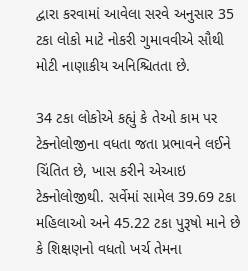દ્વારા કરવામાં આવેલા સરવે અનુસાર 35 ટકા લોકો માટે નોકરી ગુમાવવીએ સૌથી મોટી નાણાકીય અનિશ્ચિતતા છે.

34 ટકા લોકોએ કહ્યું કે તેઓ કામ પર ટેક્નોલોજીના વધતા જતા પ્રભાવને લઈને ચિંતિત છે, ખાસ કરીને એઆઇ ટેક્નોલોજીથી. સર્વેમાં સામેલ 39.69 ટકા મહિલાઓ અને 45.22 ટકા પુરૂષો માને છે કે શિક્ષણનો વધતો ખર્ચ તેમના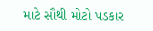માટે સૌથી મોટો પડકાર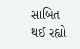સાબિત થઈ રહ્યો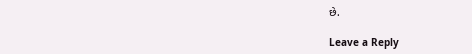છે.

Leave a Reply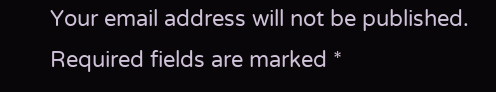Your email address will not be published. Required fields are marked *